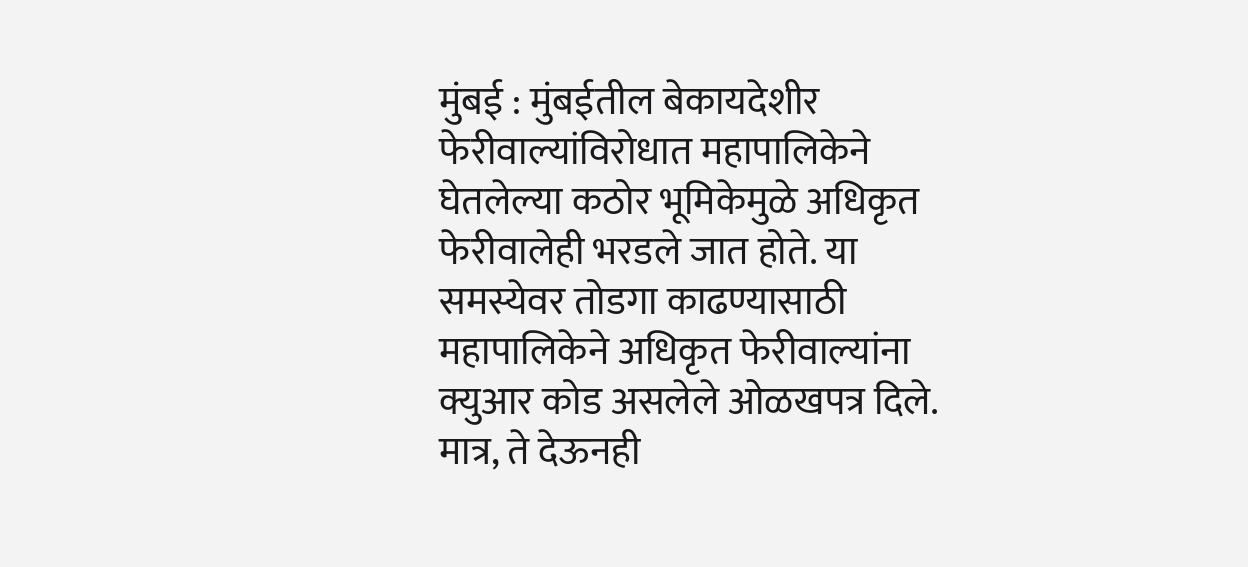मुंबई : मुंबईतील बेकायदेशीर फेरीवाल्यांविरोधात महापालिकेने घेतलेल्या कठोर भूमिकेमुळे अधिकृत फेरीवालेही भरडले जात होते. या समस्येवर तोडगा काढण्यासाठी महापालिकेने अधिकृत फेरीवाल्यांना क्युआर कोड असलेले ओळखपत्र दिले. मात्र, ते देऊनही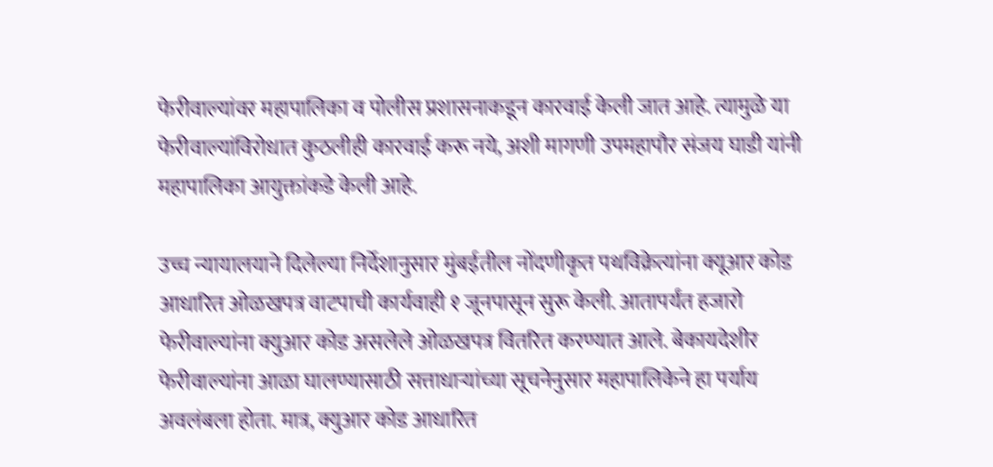फेरीवाल्यांवर महापालिका व पोलीस प्रशासनाकडून कारवाई केली जात आहे. त्यामुळे या फेरीवाल्यांविरोधात कुठलीही कारवाई करू नये, अशी मागणी उपमहापौर संजय घाडी यांनी महापालिका आयुक्तांकडे केली आहे.

उच्च न्यायालयाने दिलेल्या निर्देशानुसार मुंबईतील नोंदणीकृत पथविक्रेत्यांना क्यूआर कोड आधारित ओळखपत्र वाटपाची कार्यवाही १ जूनपासून सुरू केली. आतापर्यंत हजारो फेरीवाल्यांना क्युआर कोड असलेले ओळखपत्र वितरित करण्यात आले. बेकायदेशीर फेरीवाल्यांना आळा घालण्यासाठी सत्ताधाऱ्यांच्या सूचनेनुसार महापालिकेने हा पर्याय अवलंबला होता. मात्र, क्युआर कोड आधारित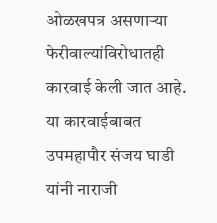ओळखपत्र असणाऱ्या फेरीवाल्यांविरोधातही कारवाई केली जात आहे. या कारवाईबाबत उपमहापौर संजय घाडी यांनी नाराजी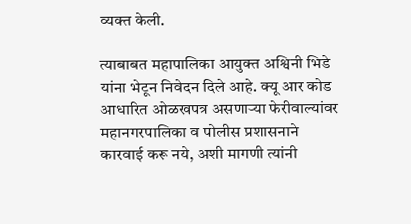व्यक्त केली.

त्याबाबत महापालिका आयुक्त अश्विनी भिडे यांना भेटून निवेदन दिले आहे. क्यू आर कोड आधारित ओळखपत्र असणाऱ्या फेरीवाल्यांवर महानगरपालिका व पोलीस प्रशासनाने कारवाई करू नये, अशी मागणी त्यांनी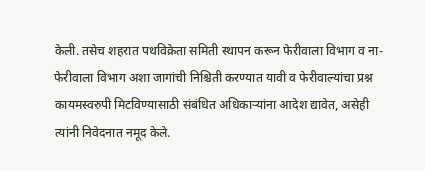केली. तसेच शहरात पथविक्रेता समिती स्थापन करून फेरीवाला विभाग व ना-फेरीवाला विभाग अशा जागांची निश्चिती करण्यात यावी व फेरीवाल्यांचा प्रश्न कायमस्वरुपी मिटविण्यासाठी संबंधित अधिकाऱ्यांना आदेश द्यावेत, असेही त्यांनी निवेदनात नमूद केले.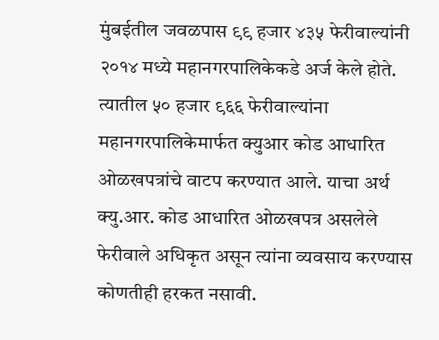मुंबईतील जवळपास ९९ हजार ४३५ फेरीवाल्यांनी २०१४ मध्ये महानगरपालिकेकडे अर्ज केले होते. त्यातील ५० हजार ९६६ फेरीवाल्यांना महानगरपालिकेमार्फत क्युआर कोड आधारित ओळखपत्रांचे वाटप करण्यात आले. याचा अर्थ क्यु.आर. कोड आधारित ओळखपत्र असलेले फेरीवाले अधिकृत असून त्यांना व्यवसाय करण्यास कोणतीही हरकत नसावी.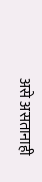असे असतानाही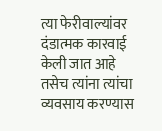त्या फेरीवाल्यांवर दंडात्मक कारवाई केली जात आहे तसेच त्यांना त्यांचा व्यवसाय करण्यास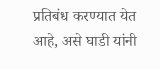प्रतिबंध करण्यात येत आहे, असे घाडी यांनी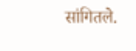सांगितले.